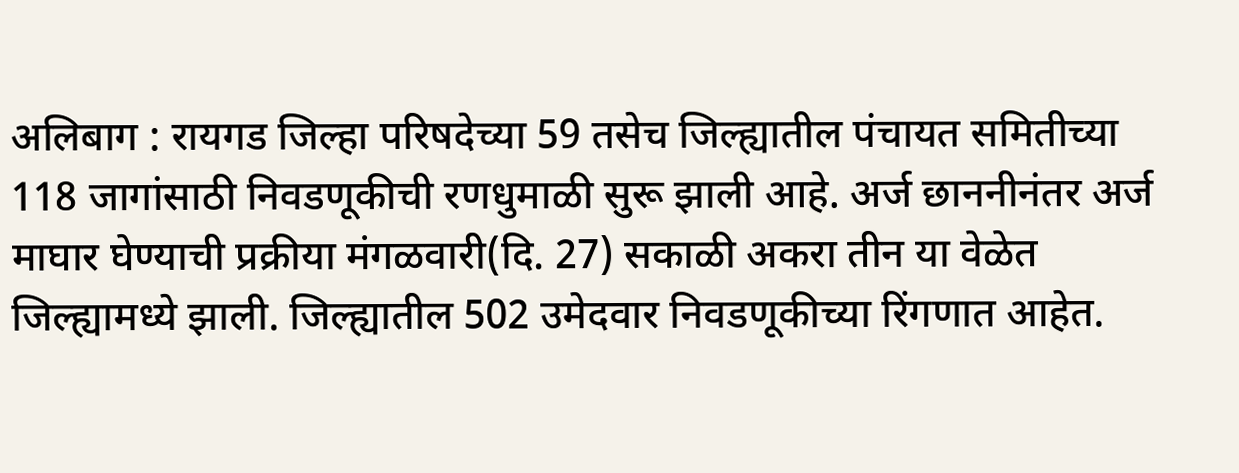अलिबाग : रायगड जिल्हा परिषदेच्या 59 तसेच जिल्ह्यातील पंचायत समितीच्या 118 जागांसाठी निवडणूकीची रणधुमाळी सुरू झाली आहे. अर्ज छाननीनंतर अर्ज माघार घेण्याची प्रक्रीया मंगळवारी(दि. 27) सकाळी अकरा तीन या वेळेत जिल्ह्यामध्ये झाली. जिल्ह्यातील 502 उमेदवार निवडणूकीच्या रिंगणात आहेत.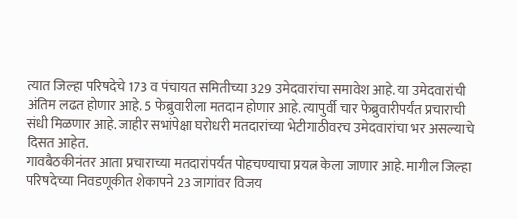त्यात जिल्हा परिषदेचे 173 व पंचायत समितीच्या 329 उमेदवारांचा समावेश आहे. या उमेदवारांची अंतिम लढत होणार आहे. 5 फेब्रुवारीला मतदान होणार आहे. त्यापुर्वी चार फेब्रुवारीपर्यंत प्रचाराची संधी मिळणार आहे. जाहीर सभांपेक्षा घरोधरी मतदारांच्या भेटीगाठीवरच उमेदवारांचा भर असल्याचे दिसत आहेत.
गावबैठकीनंतर आता प्रचाराच्या मतदारांपर्यंत पोहचण्याचा प्रयत्न केला जाणार आहे. मागील जिल्हा परिषदेच्या निवडणूकीत शेकापने 23 जागांवर विजय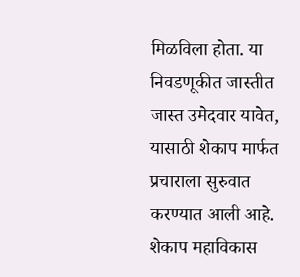मिळविला होता. या निवडणूकीत जास्तीत जास्त उमेदवार यावेत, यासाठी शेकाप मार्फत प्रचाराला सुरुवात करण्यात आली आहे. शेकाप महाविकास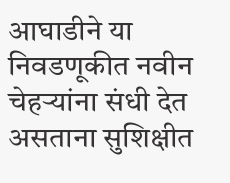आघाडीने या निवडणूकीत नवीन चेहऱ्यांना संधी देत असताना सुशिक्षीत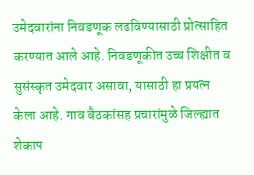उमेदवारांना निवडणूक लढविण्यासाठी प्रोत्साहित करण्यात आले आहे. निवडणूकीत उच्च शिक्षीत व सुसंस्कृत उमेदवार असावा, यासाठी हा प्रयत्न केला आहे. गाव बैठकांसह प्रचारांमुळे जिल्ह्यात शेकाप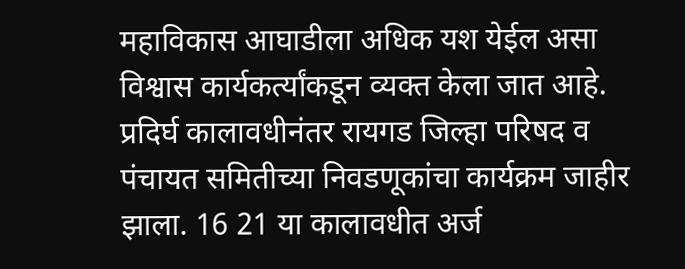महाविकास आघाडीला अधिक यश येईल असा विश्वास कार्यकर्त्यांकडून व्यक्त केला जात आहे.
प्रदिर्घ कालावधीनंतर रायगड जिल्हा परिषद व पंचायत समितीच्या निवडणूकांचा कार्यक्रम जाहीर झाला. 16 21 या कालावधीत अर्ज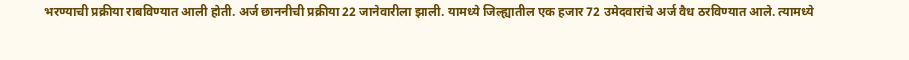भरण्याची प्रक्रीया राबविण्यात आली होती. अर्ज छाननीची प्रक्रीया 22 जानेवारीला झाली. यामध्ये जिल्ह्यातील एक हजार 72 उमेदवारांचे अर्ज वैध ठरविण्यात आले. त्यामध्ये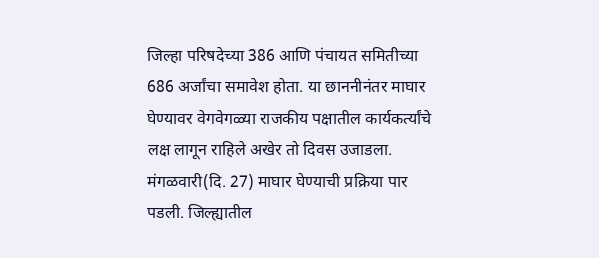जिल्हा परिषदेच्या 386 आणि पंचायत समितीच्या 686 अर्जांचा समावेश होता. या छाननीनंतर माघार घेण्यावर वेगवेगळ्या राजकीय पक्षातील कार्यकर्त्यांचे लक्ष लागून राहिले अखेर तो दिवस उजाडला. मंगळवारी(दि. 27) माघार घेण्याची प्रक्रिया पार पडली. जिल्ह्यातील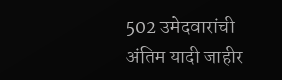502 उमेदवारांची अंतिम यादी जाहीर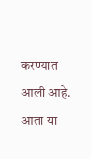करण्यात आली आहे. आता या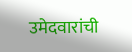उमेदवारांची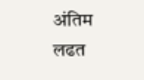अंतिम लढत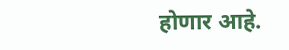होणार आहे.